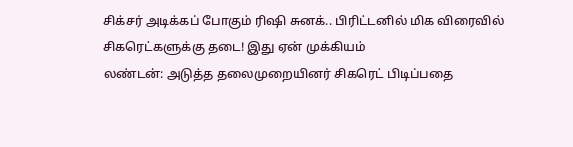சிக்சர் அடிக்கப் போகும் ரிஷி சுனக்.. பிரிட்டனில் மிக விரைவில் சிகரெட்களுக்கு தடை! இது ஏன் முக்கியம்
லண்டன்: அடுத்த தலைமுறையினர் சிகரெட் பிடிப்பதை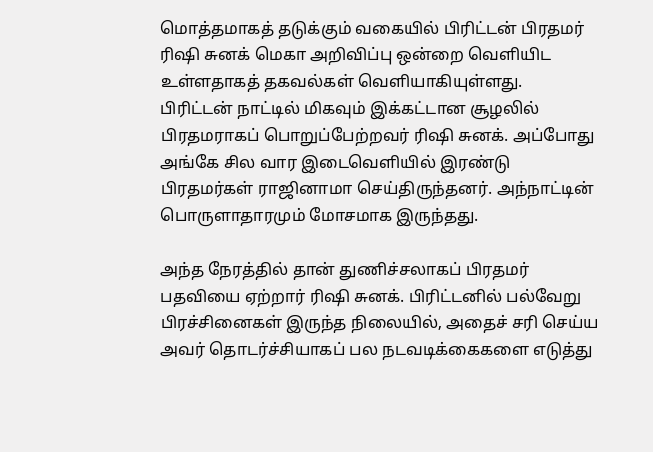மொத்தமாகத் தடுக்கும் வகையில் பிரிட்டன் பிரதமர் ரிஷி சுனக் மெகா அறிவிப்பு ஒன்றை வெளியிட உள்ளதாகத் தகவல்கள் வெளியாகியுள்ளது.
பிரிட்டன் நாட்டில் மிகவும் இக்கட்டான சூழலில் பிரதமராகப் பொறுப்பேற்றவர் ரிஷி சுனக். அப்போது அங்கே சில வார இடைவெளியில் இரண்டு பிரதமர்கள் ராஜினாமா செய்திருந்தனர். அந்நாட்டின் பொருளாதாரமும் மோசமாக இருந்தது.

அந்த நேரத்தில் தான் துணிச்சலாகப் பிரதமர் பதவியை ஏற்றார் ரிஷி சுனக். பிரிட்டனில் பல்வேறு பிரச்சினைகள் இருந்த நிலையில், அதைச் சரி செய்ய அவர் தொடர்ச்சியாகப் பல நடவடிக்கைகளை எடுத்து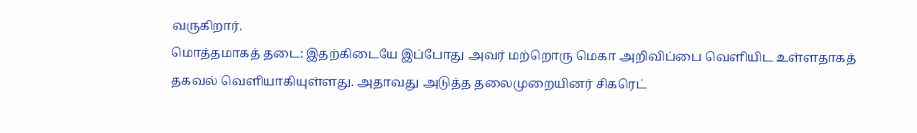வருகிறார்.
மொத்தமாகத் தடை: இதற்கிடையே இப்போது அவர் மற்றொரு மெகா அறிவிப்பை வெளியிட உள்ளதாகத் தகவல் வெளியாகியுள்ளது. அதாவது அடுத்த தலைமுறையினர் சிகரெட்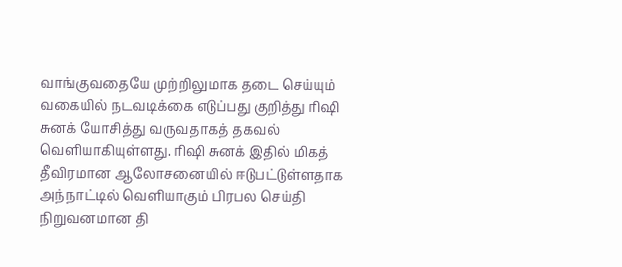வாங்குவதையே முற்றிலுமாக தடை செய்யும் வகையில் நடவடிக்கை எடுப்பது குறித்து ரிஷி சுனக் யோசித்து வருவதாகத் தகவல் வெளியாகியுள்ளது. ரிஷி சுனக் இதில் மிகத் தீவிரமான ஆலோசனையில் ஈடுபட்டுள்ளதாக அந்நாட்டில் வெளியாகும் பிரபல செய்தி நிறுவனமான தி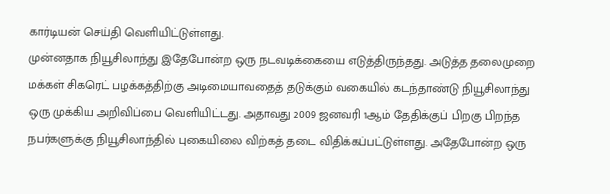கார்டியன் செய்தி வெளியிட்டுள்ளது.
முன்னதாக நியூசிலாந்து இதேபோன்ற ஒரு நடவடிக்கையை எடுத்திருந்தது. அடுத்த தலைமுறை மக்கள் சிகரெட் பழக்கத்திற்கு அடிமையாவதைத் தடுக்கும் வகையில் கடந்தாண்டு நியூசிலாந்து ஒரு முக்கிய அறிவிப்பை வெளியிட்டது. அதாவது 2009 ஜனவரி 1ஆம் தேதிக்குப் பிறகு பிறந்த நபர்களுக்கு நியூசிலாந்தில் புகையிலை விற்கத் தடை விதிக்கப்பட்டுள்ளது. அதேபோன்ற ஒரு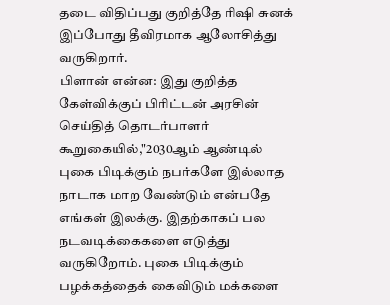தடை விதிப்பது குறித்தே ரிஷி சுனக் இப்போது தீவிரமாக ஆலோசித்து வருகிறார்.
பிளான் என்ன: இது குறித்த கேள்விக்குப் பிரிட்டன் அரசின் செய்தித் தொடர்பாளர் கூறுகையில்,"2030ஆம் ஆண்டில் புகை பிடிக்கும் நபர்களே இல்லாத நாடாக மாற வேண்டும் என்பதே எங்கள் இலக்கு. இதற்காகப் பல நடவடிக்கைகளை எடுத்து வருகிறோம். புகை பிடிக்கும் பழக்கத்தைக் கைவிடும் மக்களை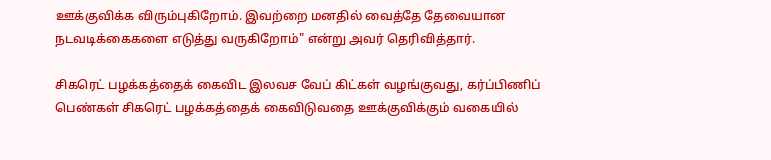ஊக்குவிக்க விரும்புகிறோம். இவற்றை மனதில் வைத்தே தேவையான நடவடிக்கைகளை எடுத்து வருகிறோம்" என்று அவர் தெரிவித்தார்.

சிகரெட் பழக்கத்தைக் கைவிட இலவச வேப் கிட்கள் வழங்குவது, கர்ப்பிணிப் பெண்கள் சிகரெட் பழக்கத்தைக் கைவிடுவதை ஊக்குவிக்கும் வகையில்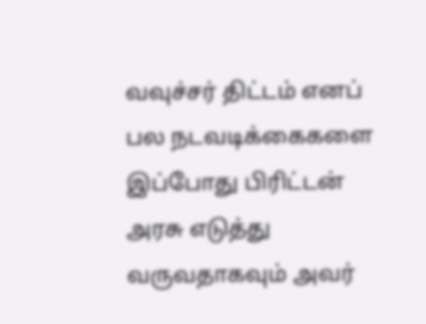வவுச்சர் திட்டம் எனப் பல நடவடிக்கைகளை இப்போது பிரிட்டன் அரசு எடுத்து வருவதாகவும் அவர்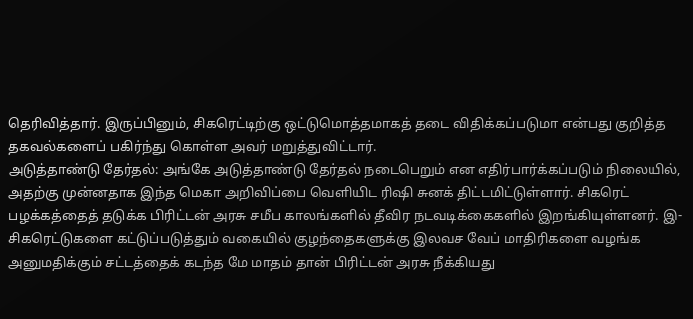தெரிவித்தார். இருப்பினும், சிகரெட்டிற்கு ஒட்டுமொத்தமாகத் தடை விதிக்கப்படுமா என்பது குறித்த தகவல்களைப் பகிர்ந்து கொள்ள அவர் மறுத்துவிட்டார்.
அடுத்தாண்டு தேர்தல்: அங்கே அடுத்தாண்டு தேர்தல் நடைபெறும் என எதிர்பார்க்கப்படும் நிலையில், அதற்கு முன்னதாக இந்த மெகா அறிவிப்பை வெளியிட ரிஷி சுனக் திட்டமிட்டுள்ளார். சிகரெட் பழக்கத்தைத் தடுக்க பிரிட்டன் அரசு சமீப காலங்களில் தீவிர நடவடிக்கைகளில் இறங்கியுள்ளனர். இ- சிகரெட்டுகளை கட்டுப்படுத்தும் வகையில் குழந்தைகளுக்கு இலவச வேப் மாதிரிகளை வழங்க அனுமதிக்கும் சட்டத்தைக் கடந்த மே மாதம் தான் பிரிட்டன் அரசு நீக்கியது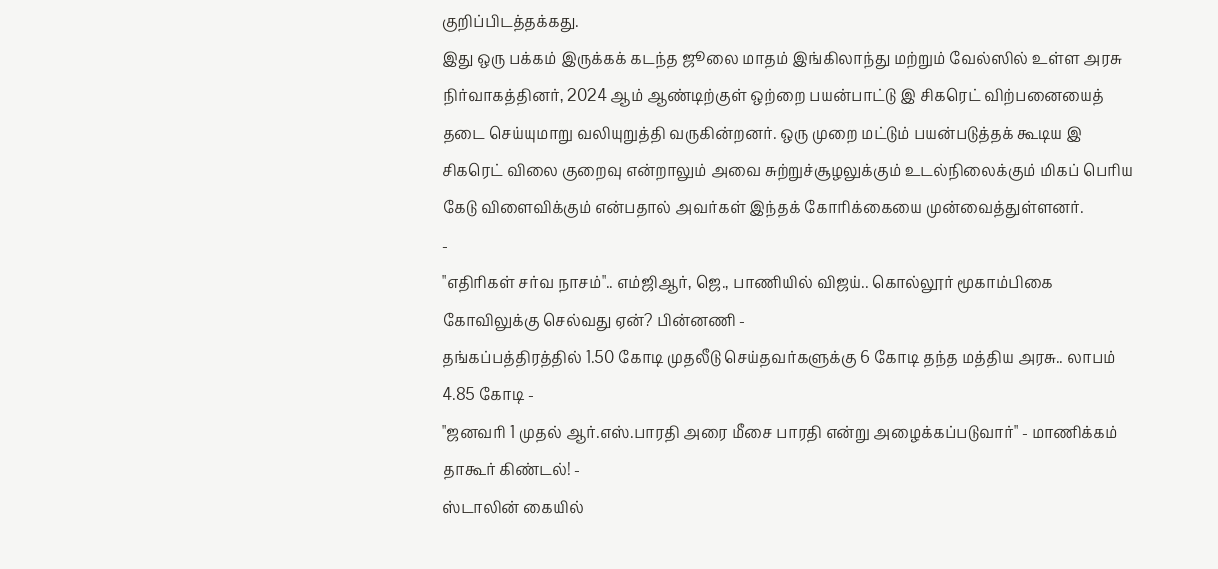குறிப்பிடத்தக்கது.
இது ஒரு பக்கம் இருக்கக் கடந்த ஜூலை மாதம் இங்கிலாந்து மற்றும் வேல்ஸில் உள்ள அரசு நிர்வாகத்தினர், 2024 ஆம் ஆண்டிற்குள் ஒற்றை பயன்பாட்டு இ சிகரெட் விற்பனையைத் தடை செய்யுமாறு வலியுறுத்தி வருகின்றனர். ஒரு முறை மட்டும் பயன்படுத்தக் கூடிய இ சிகரெட் விலை குறைவு என்றாலும் அவை சுற்றுச்சூழலுக்கும் உடல்நிலைக்கும் மிகப் பெரிய கேடு விளைவிக்கும் என்பதால் அவர்கள் இந்தக் கோரிக்கையை முன்வைத்துள்ளனர்.
-
"எதிரிகள் சர்வ நாசம்".. எம்ஜிஆர், ஜெ., பாணியில் விஜய்.. கொல்லூர் மூகாம்பிகை கோவிலுக்கு செல்வது ஏன்? பின்னணி -
தங்கப்பத்திரத்தில் 1.50 கோடி முதலீடு செய்தவர்களுக்கு 6 கோடி தந்த மத்திய அரசு.. லாபம் 4.85 கோடி -
"ஜனவரி 1 முதல் ஆர்.எஸ்.பாரதி அரை மீசை பாரதி என்று அழைக்கப்படுவார்" - மாணிக்கம் தாகூர் கிண்டல்! -
ஸ்டாலின் கையில்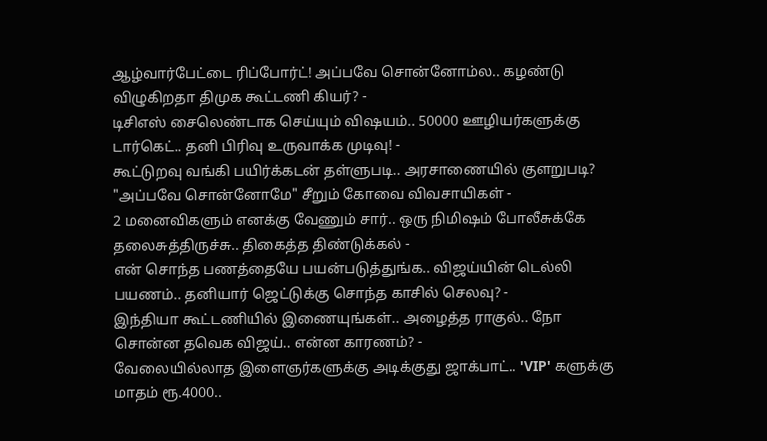ஆழ்வார்பேட்டை ரிப்போர்ட்! அப்பவே சொன்னோம்ல.. கழண்டு விழுகிறதா திமுக கூட்டணி கியர்? -
டிசிஎஸ் சைலெண்டாக செய்யும் விஷயம்.. 50000 ஊழியர்களுக்கு டார்கெட்.. தனி பிரிவு உருவாக்க முடிவு! -
கூட்டுறவு வங்கி பயிர்க்கடன் தள்ளுபடி.. அரசாணையில் குளறுபடி? "அப்பவே சொன்னோமே" சீறும் கோவை விவசாயிகள் -
2 மனைவிகளும் எனக்கு வேணும் சார்.. ஒரு நிமிஷம் போலீசுக்கே தலைசுத்திருச்சு.. திகைத்த திண்டுக்கல் -
என் சொந்த பணத்தையே பயன்படுத்துங்க.. விஜய்யின் டெல்லி பயணம்.. தனியார் ஜெட்டுக்கு சொந்த காசில் செலவு? -
இந்தியா கூட்டணியில் இணையுங்கள்.. அழைத்த ராகுல்.. நோ சொன்ன தவெக விஜய்.. என்ன காரணம்? -
வேலையில்லாத இளைஞர்களுக்கு அடிக்குது ஜாக்பாட்.. 'VIP' களுக்கு மாதம் ரூ.4000..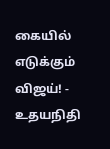கையில் எடுக்கும் விஜய்! -
உதயநிதி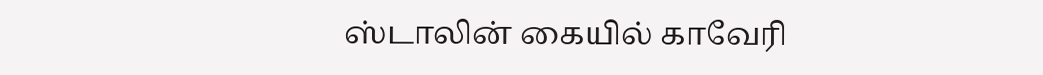ஸ்டாலின் கையில் காவேரி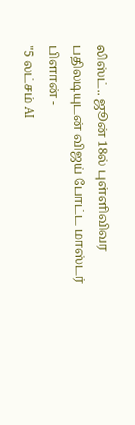லிஸ்ட்.. ஜூன் 18ல் புள்ளிவிவர பதிலடியுடன் விஜய் போட்ட மாஸ்டர் பிளான் -
"5 லட்சம் AI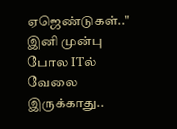ஏஜெண்டுகள்.." இனி முன்பு போல ITல் வேலை இருக்காது..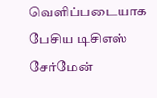வெளிப்படையாக பேசிய டிசிஎஸ் சேர்மேன்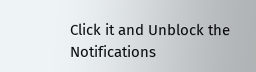Click it and Unblock the Notifications